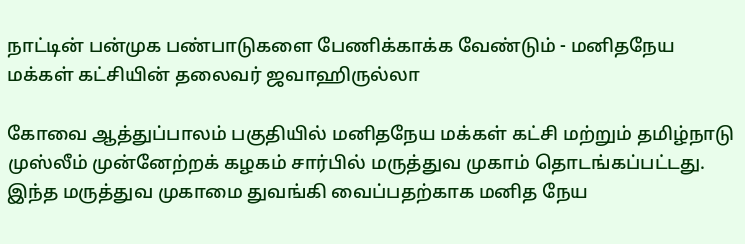நாட்டின் பன்முக பண்பாடுகளை பேணிக்காக்க வேண்டும் - மனிதநேய மக்கள் கட்சியின் தலைவர் ஜவாஹிருல்லா

கோவை ஆத்துப்பாலம் பகுதியில் மனிதநேய மக்கள் கட்சி மற்றும் தமிழ்நாடு முஸ்லீம் முன்னேற்றக் கழகம் சார்பில் மருத்துவ முகாம் தொடங்கப்பட்டது. இந்த மருத்துவ முகாமை துவங்கி வைப்பதற்காக மனித நேய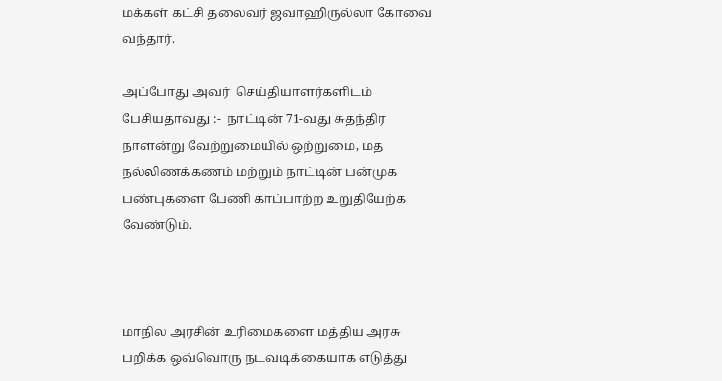மக்கள் கட்சி தலைவர் ஜவாஹிருல்லா கோவை வந்தார்.

அப்போது அவர்  செய்தியாளர்களிடம் பேசியதாவது :-  நாட்டின் 71-வது சுதந்திர நாளன்று வேற்றுமையில் ஒற்றுமை, மத நல்லிணக்கணம் மற்றும் நாட்டின் பன்முக பண்புகளை பேணி காப்பாற்ற உறுதியேற்க வேண்டும்.



மாநில அரசின் உரிமைகளை மத்திய அரசு பறிக்க ஒவ்வொரு நடவடிக்கையாக எடுத்து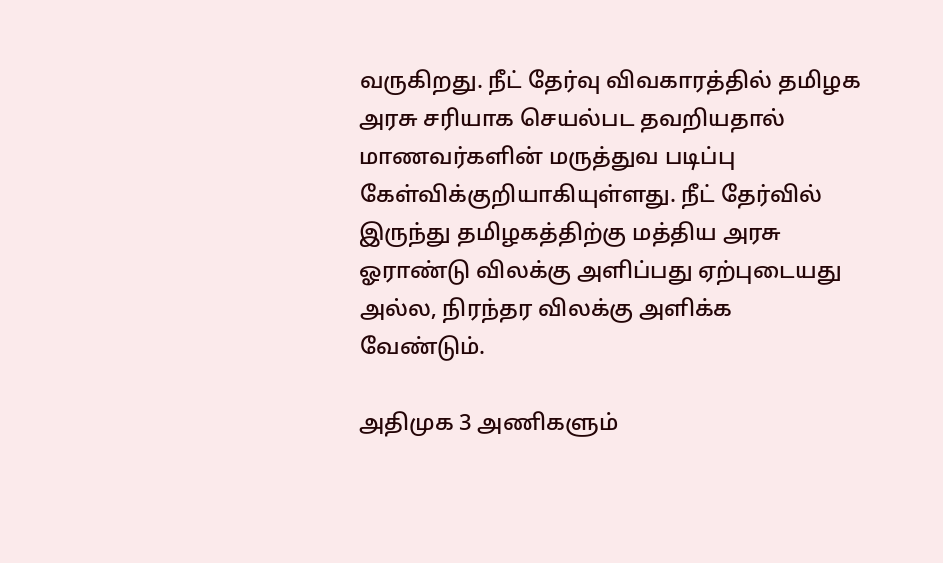வருகிறது. நீட் தேர்வு விவகாரத்தில் தமிழக அரசு சரியாக செயல்பட தவறியதால் மாணவர்களின் மருத்துவ படிப்பு கேள்விக்குறியாகியுள்ளது. நீட் தேர்வில் இருந்து தமிழகத்திற்கு மத்திய அரசு ஓராண்டு விலக்கு அளிப்பது ஏற்புடையது அல்ல, நிரந்தர விலக்கு அளிக்க வேண்டும்.

அதிமுக 3 அணிகளும்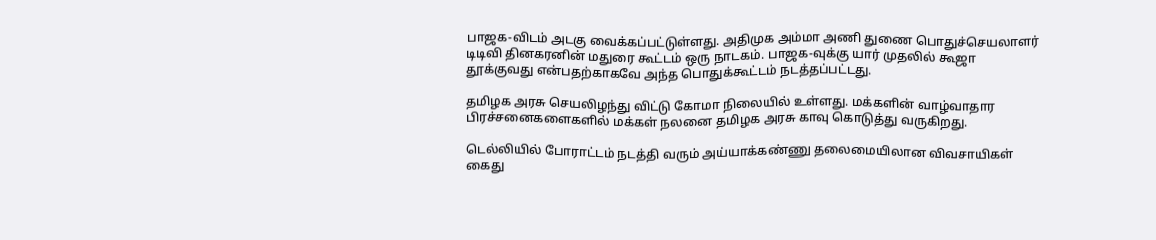பாஜக-விடம் அடகு வைக்கப்பட்டுள்ளது. அதிமுக அம்மா அணி துணை பொதுச்செயலாளர் டிடிவி தினகரனின் மதுரை கூட்டம் ஒரு நாடகம். பாஜக-வுக்கு யார் முதலில் கூஜா தூக்குவது என்பதற்காகவே அந்த பொதுக்கூட்டம் நடத்தப்பட்டது.

தமிழக அரசு செயலிழந்து விட்டு கோமா நிலையில் உள்ளது. மக்களின் வாழ்வாதார பிரச்சனைகளைகளில் மக்கள் நலனை தமிழக அரசு காவு கொடுத்து வருகிறது.

டெல்லியில் போராட்டம் நடத்தி வரும் அய்யாக்கண்ணு தலைமையிலான விவசாயிகள் கைது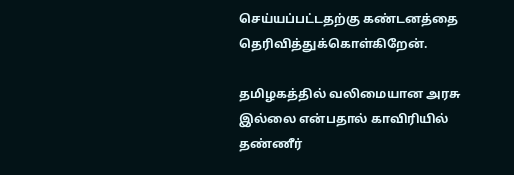செய்யப்பட்டதற்கு கண்டனத்தை தெரிவித்துக்கொள்கிறேன்.

தமிழகத்தில் வலிமையான அரசு இல்லை என்பதால் காவிரியில் தண்ணீர்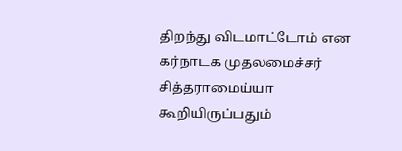திறந்து விடமாட்டோம் என கர்நாடக முதலமைச்சர் சித்தராமைய்யா கூறியிருப்பதும்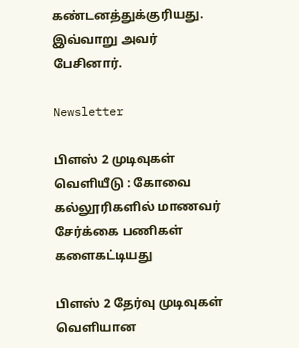கண்டனத்துக்குரியது. இவ்வாறு அவர் பேசினார்.

Newsletter

பிளஸ் 2 முடிவுகள் வெளியீடு : கோவை கல்லூரிகளில் மாணவர் சேர்க்கை பணிகள் களைகட்டியது

பிளஸ் 2 தேர்வு முடிவுகள் வெளியான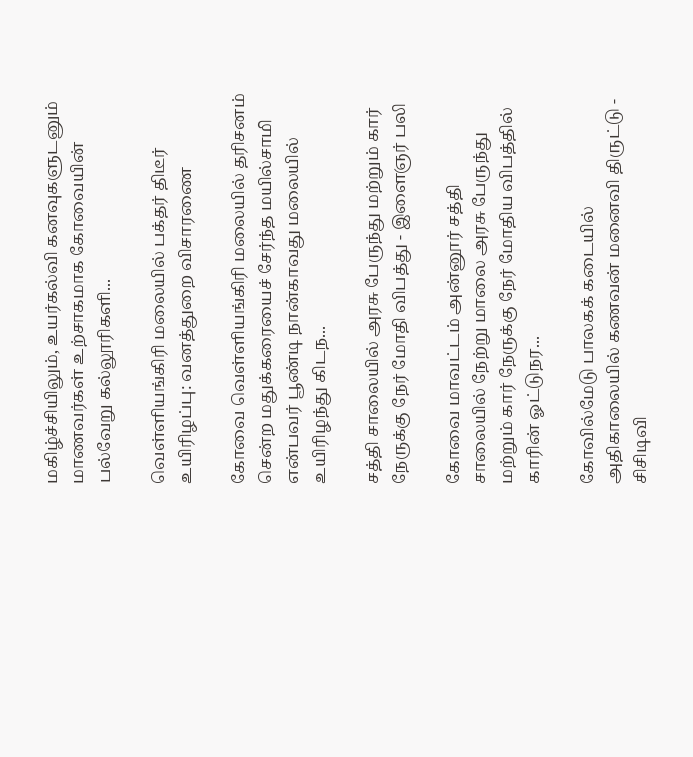மகிழ்ச்சியிலும், உயர்கல்வி கனவுகளுடனும் மாணவர்கள் உற்சாகமாக கோவையின் பல்வேறு கல்லூரிகளி...

வெள்ளியங்கிரி மலையில் பக்தர் திடீர் உயிரிழப்பு: வனத்துறை விசாரணை

கோவை வெள்ளியங்கிரி மலையில் தரிசனம் சென்ற மதுக்கரையைச் சேர்ந்த மயில்சாமி என்பவர் பூண்டி நான்காவது மலையில் உயிரிழந்து கிடந...

சத்தி சாலையில் அரசு பேருந்து மற்றும் கார் நேருக்கு நேர் மோதி விபத்து - இளைஞர் பலி

கோவை மாவட்டம் அன்னூர் சத்தி சாலையில் நேற்று மாலை அரசு பேருந்து மற்றும் கார் நேருக்கு நேர் மோதிய விபத்தில் காரின் ஓட்டுநர...

கோவில்மேடு பாலகக் கடையில் அதிகாலையில் கணவன் மனைவி திருட்டு - சிசிடிவி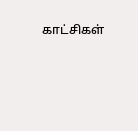காட்சிகள்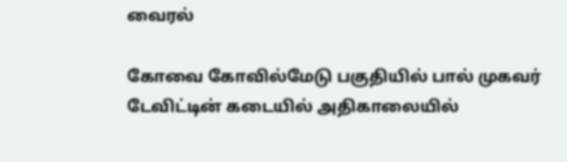வைரல்

கோவை கோவில்மேடு பகுதியில் பால் முகவர் டேவிட்டின் கடையில் அதிகாலையில்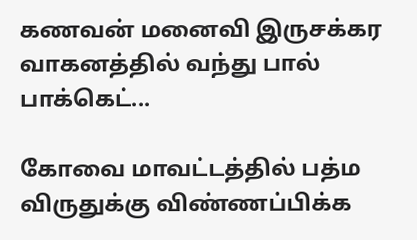கணவன் மனைவி இருசக்கர வாகனத்தில் வந்து பால் பாக்கெட்...

கோவை மாவட்டத்தில் பத்ம விருதுக்கு விண்ணப்பிக்க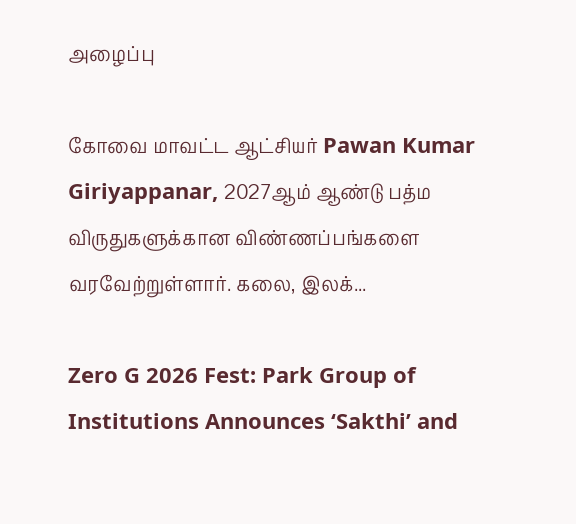அழைப்பு

கோவை மாவட்ட ஆட்சியர் Pawan Kumar Giriyappanar, 2027ஆம் ஆண்டு பத்ம விருதுகளுக்கான விண்ணப்பங்களை வரவேற்றுள்ளார். கலை, இலக்...

Zero G 2026 Fest: Park Group of Institutions Announces ‘Sakthi’ and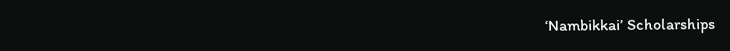‘Nambikkai’ Scholarships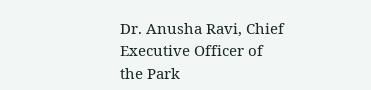Dr. Anusha Ravi, Chief Executive Officer of the Park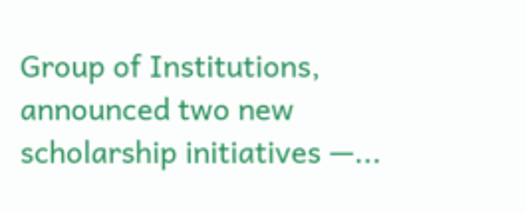Group of Institutions, announced two new scholarship initiatives —...